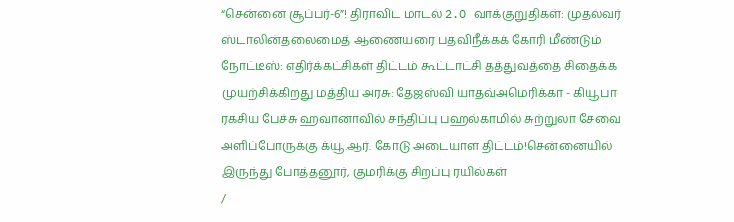“சென்னை சூப்பர்-6”! திராவிட மாடல் 2.O வாக்குறுதிகள்: முதல்வர் ஸ்டாலின்தலைமைத் ஆணையரை பதவிநீக்கக் கோரி மீண்டும் நோட்டீஸ்: எதிர்க்கட்சிகள் திட்டம் கூட்டாட்சி தத்துவத்தை சிதைக்க முயற்சிக்கிறது மத்திய அரசு: தேஜஸ்வி யாதவ்அமெரிக்கா - கியூபா ரகசிய பேச்சு ஹவானாவில் சந்திப்பு பஹல்காமில் சுற்றுலா சேவை அளிப்போருக்கு க்யூ.ஆர். கோடு அடையாள திட்டம்!சென்னையில் இருந்து போத்தனூர், குமரிக்கு சிறப்பு ரயில்கள்
/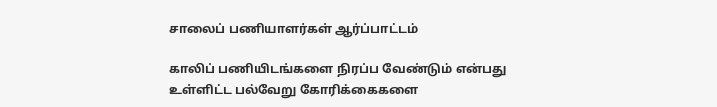சாலைப் பணியாளர்கள் ஆர்ப்பாட்டம்

காலிப் பணியிடங்களை நிரப்ப வேண்டும் என்பது உள்ளிட்ட பல்வேறு கோரிக்கைகளை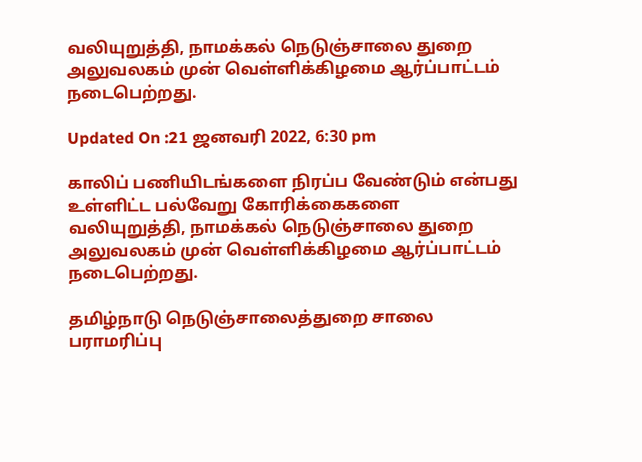வலியுறுத்தி, நாமக்கல் நெடுஞ்சாலை துறை அலுவலகம் முன் வெள்ளிக்கிழமை ஆர்ப்பாட்டம் நடைபெற்றது.

Updated On :21 ஜனவரி 2022, 6:30 pm

காலிப் பணியிடங்களை நிரப்ப வேண்டும் என்பது உள்ளிட்ட பல்வேறு கோரிக்கைகளை வலியுறுத்தி, நாமக்கல் நெடுஞ்சாலை துறை அலுவலகம் முன் வெள்ளிக்கிழமை ஆர்ப்பாட்டம் நடைபெற்றது.

தமிழ்நாடு நெடுஞ்சாலைத்துறை சாலை பராமரிப்பு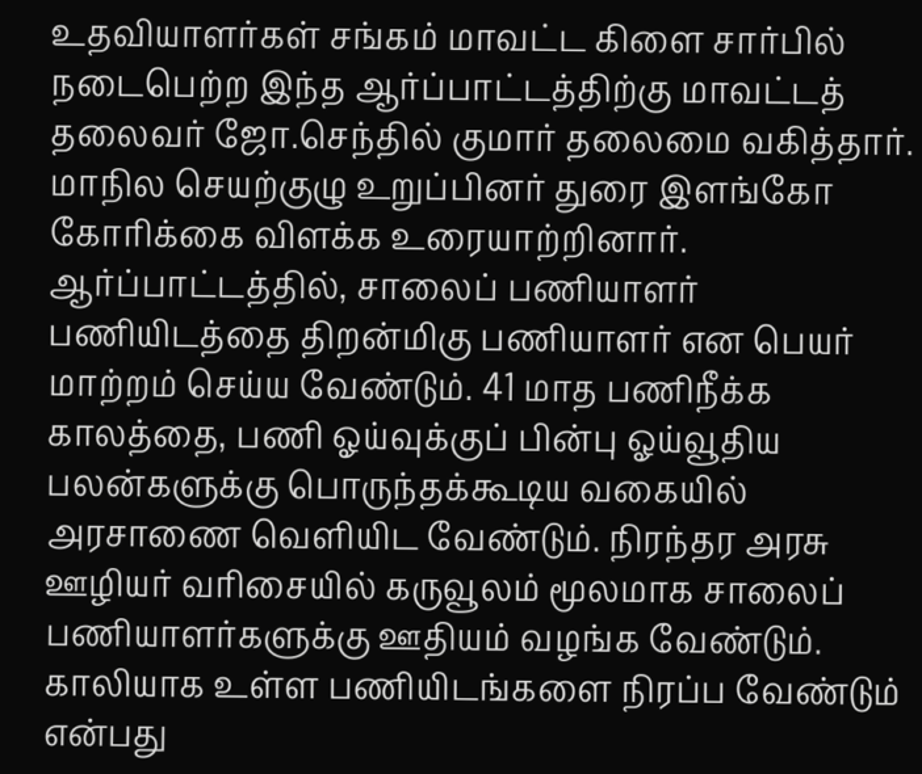உதவியாளர்கள் சங்கம் மாவட்ட கிளை சார்பில் நடைபெற்ற இந்த ஆர்ப்பாட்டத்திற்கு மாவட்டத் தலைவர் ஜோ.செந்தில் குமார் தலைமை வகித்தார். மாநில செயற்குழு உறுப்பினர் துரை இளங்கோ கோரிக்கை விளக்க உரையாற்றினார். ஆர்ப்பாட்டத்தில், சாலைப் பணியாளர் பணியிடத்தை திறன்மிகு பணியாளர் என பெயர் மாற்றம் செய்ய வேண்டும். 41 மாத பணிநீக்க காலத்தை, பணி ஓய்வுக்குப் பின்பு ஓய்வூதிய பலன்களுக்கு பொருந்தக்கூடிய வகையில் அரசாணை வெளியிட வேண்டும். நிரந்தர அரசு ஊழியர் வரிசையில் கருவூலம் மூலமாக சாலைப் பணியாளர்களுக்கு ஊதியம் வழங்க வேண்டும். காலியாக உள்ள பணியிடங்களை நிரப்ப வேண்டும் என்பது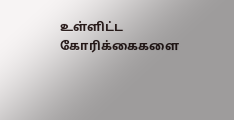உள்ளிட்ட கோரிக்கைகளை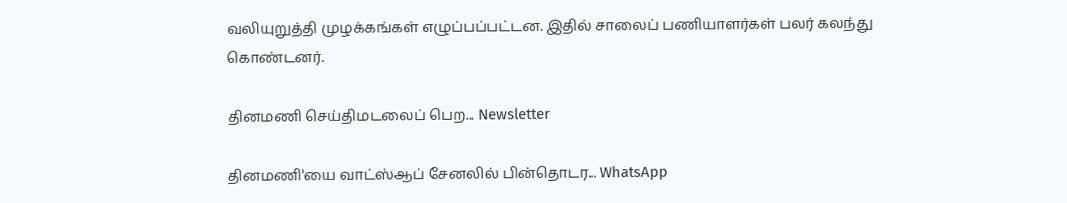வலியுறுத்தி முழக்கங்கள் எழுப்பப்பட்டன. இதில் சாலைப் பணியாளர்கள் பலர் கலந்து கொண்டனர்.

தினமணி செய்திமடலைப் பெற... Newsletter

தினமணி'யை வாட்ஸ்ஆப் சேனலில் பின்தொடர... WhatsApp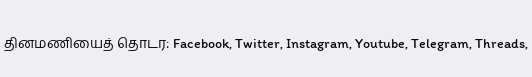தினமணியைத் தொடர: Facebook, Twitter, Instagram, Youtube, Telegram, Threads,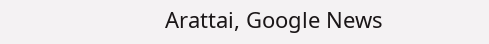Arattai, Google News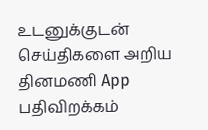உடனுக்குடன் செய்திகளை அறிய தினமணி App பதிவிறக்கம்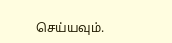செய்யவும்.